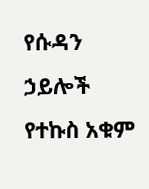የሱዳን ኃይሎች የተኩስ አቁም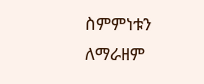ስምምነቱን ለማራዘም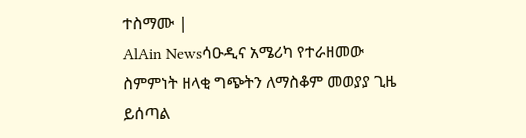ተስማሙ |
AlAin Newsሳዑዲና አሜሪካ የተራዘመው ስምምነት ዘላቂ ግጭትን ለማስቆም መወያያ ጊዜ ይሰጣል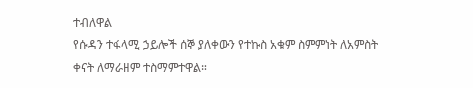ተብለዋል
የሱዳን ተፋላሚ ኃይሎች ሰኞ ያለቀውን የተኩስ አቁም ስምምነት ለአምስት ቀናት ለማራዘም ተስማምተዋል።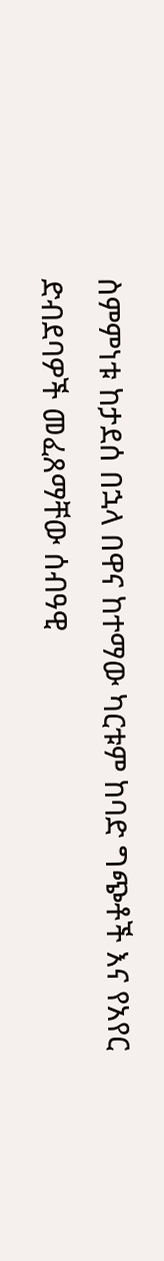ስምምነቱ ከታደሰ በኋላ በዋና ከተማው ካርቱም ከባድ ግጭቶች እና የአየር ድብደባዎች መፈጸማቸው ሰብዓዊ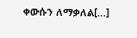ቀውሱን ለማቃለል[...]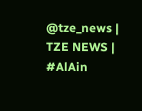@tze_news |
TZE NEWS | #AlAin